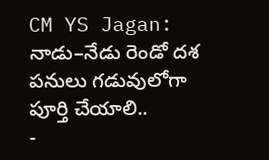CM YS Jagan: నాడు–నేడు రెండో దశ పనులు గడువులోగా పూర్తి చేయాలి..
-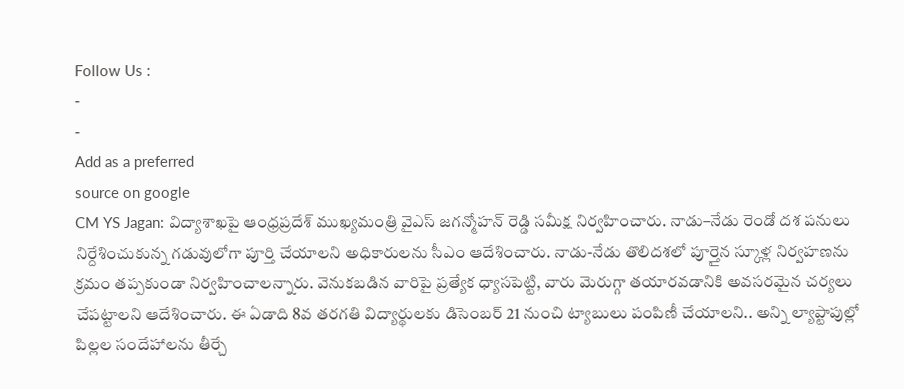Follow Us :
-
-
Add as a preferred
source on google
CM YS Jagan: విద్యాశాఖపై ఆంధ్రప్రదేశ్ ముఖ్యమంత్రి వైఎస్ జగన్మోహన్ రెడ్డి సమీక్ష నిర్వహించారు. నాడు–నేడు రెండో దశ పనులు నిర్దేశించుకున్న గడువులోగా పూర్తి చేయాలని అధికారులను సీఎం ఆదేశించారు. నాడు-నేడు తొలిదశలో పూర్తైన స్కూళ్ల నిర్వహణను క్రమం తప్పకుండా నిర్వహించాలన్నారు. వెనుకబడిన వారిపై ప్రత్యేక ధ్యాసపెట్టి, వారు మెరుగ్గా తయారవడానికి అవసరమైన చర్యలు చేపట్టాలని ఆదేశించారు. ఈ ఏడాది 8వ తరగతి విద్యార్థులకు డిసెంబర్ 21 నుంచి ట్యాబులు పంపిణీ చేయాలని.. అన్ని ల్యాప్టాపుల్లో పిల్లల సందేహాలను తీర్చే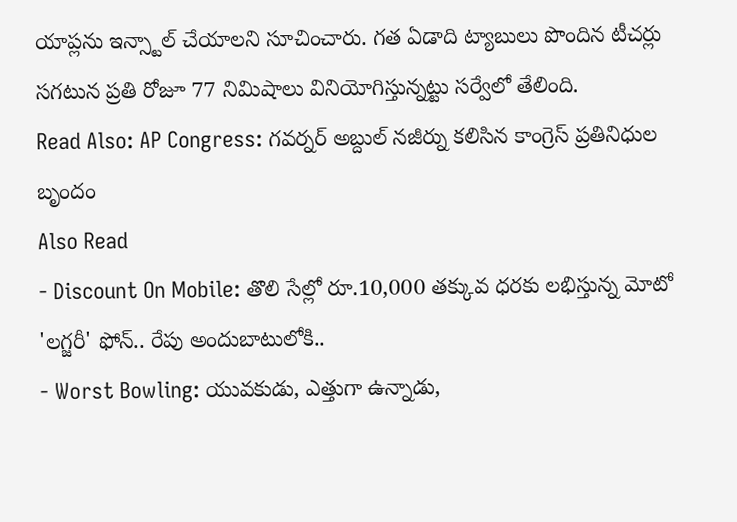యాప్లను ఇన్స్టాల్ చేయాలని సూచించారు. గత ఏడాది ట్యాబులు పొందిన టీచర్లు సగటున ప్రతి రోజూ 77 నిమిషాలు వినియోగిస్తున్నట్టు సర్వేలో తేలింది.
Read Also: AP Congress: గవర్నర్ అబ్దుల్ నజీర్ను కలిసిన కాంగ్రెస్ ప్రతినిధుల బృందం
Also Read
- Discount On Mobile: తొలి సేల్లో రూ.10,000 తక్కువ ధరకు లభిస్తున్న మోటో 'లగ్జరీ' ఫోన్.. రేపు అందుబాటులోకి..
- Worst Bowling: యువకుడు, ఎత్తుగా ఉన్నాడు,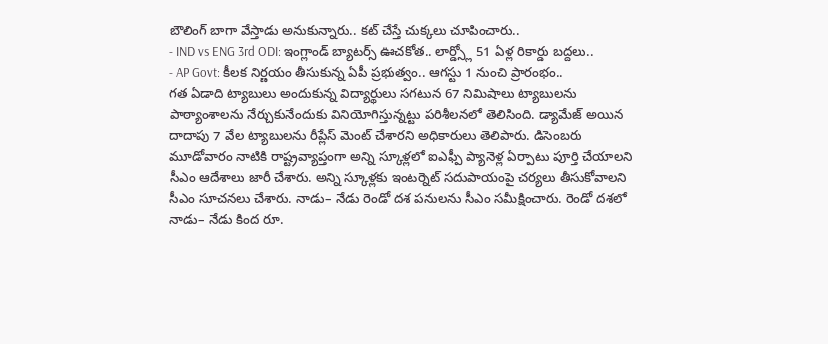బౌలింగ్ బాగా వేస్తాడు అనుకున్నారు.. కట్ చేస్తే చుక్కలు చూపించారు..
- IND vs ENG 3rd ODI: ఇంగ్లాండ్ బ్యాటర్స్ ఊచకోత.. లార్డ్స్లో 51 ఏళ్ల రికార్డు బద్దలు..
- AP Govt: కీలక నిర్ణయం తీసుకున్న ఏపీ ప్రభుత్వం.. ఆగస్టు 1 నుంచి ప్రారంభం..
గత ఏడాది ట్యాబులు అందుకున్న విద్యార్థులు సగటున 67 నిమిషాలు ట్యాబులను పాఠ్యాంశాలను నేర్చుకునేందుకు వినియోగిస్తున్నట్టు పరిశీలనలో తెలిసింది. డ్యామేజ్ అయిన దాదాపు 7 వేల ట్యాబులను రీప్లేస్ మెంట్ చేశారని అధికారులు తెలిపారు. డిసెంబరు మూడోవారం నాటికి రాష్ట్రవ్యాప్తంగా అన్ని స్కూళ్లలో ఐఎఫ్పీ ప్యానెళ్ల ఏర్పాటు పూర్తి చేయాలని సీఎం ఆదేశాలు జారీ చేశారు. అన్ని స్కూళ్లకు ఇంటర్నెట్ సదుపాయంపై చర్యలు తీసుకోవాలని సీఎం సూచనలు చేశారు. నాడు– నేడు రెండో దశ పనులను సీఎం సమీక్షించారు. రెండో దశలో నాడు– నేడు కింద రూ.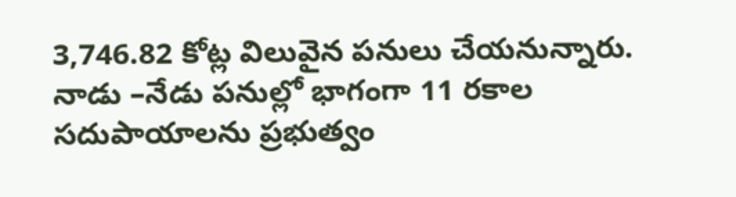3,746.82 కోట్ల విలువైన పనులు చేయనున్నారు. నాడు –నేడు పనుల్లో భాగంగా 11 రకాల సదుపాయాలను ప్రభుత్వం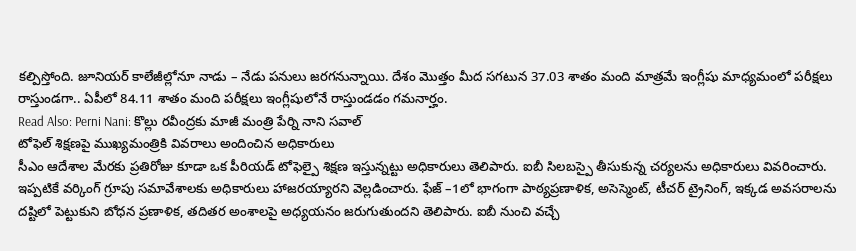కల్పిస్తోంది. జూనియర్ కాలేజీల్లోనూ నాడు – నేడు పనులు జరగనున్నాయి. దేశం మొత్తం మీద సగటున 37.03 శాతం మంది మాత్రమే ఇంగ్లీషు మాధ్యమంలో పరీక్షలు రాస్తుండగా.. ఏపీలో 84.11 శాతం మంది పరీక్షలు ఇంగ్లీషులోనే రాస్తుండడం గమనార్హం.
Read Also: Perni Nani: కొల్లు రవీంద్రకు మాజీ మంత్రి పేర్ని నాని సవాల్
టోఫెల్ శిక్షణపై ముఖ్యమంత్రికి వివరాలు అందించిన అధికారులు
సీఎం ఆదేశాల మేరకు ప్రతిరోజు కూడా ఒక పీరియడ్ టోఫెల్పై శిక్షణ ఇస్తున్నట్టు అధికారులు తెలిపారు. ఐబీ సిలబస్పై తీసుకున్న చర్యలను అధికారులు వివరించారు. ఇప్పటికే వర్కింగ్ గ్రూపు సమావేశాలకు అధికారులు హాజరయ్యారని వెల్లడించారు. ఫేజ్ –1లో భాగంగా పాఠ్యప్రణాళిక, అసెస్మెంట్, టీచర్ ట్రైనింగ్, ఇక్కడ అవసరాలను దష్టిలో పెట్టుకుని బోధన ప్రణాళిక, తదితర అంశాలపై అధ్యయనం జరుగుతుందని తెలిపారు. ఐబీ నుంచి వచ్చే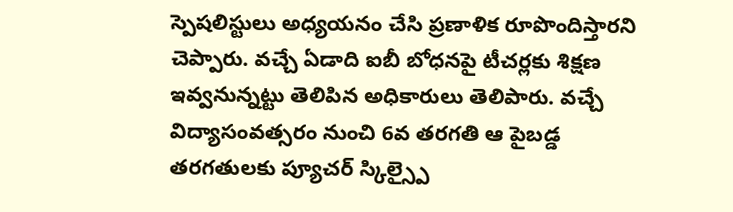స్పెషలిస్టులు అధ్యయనం చేసి ప్రణాళిక రూపొందిస్తారని చెప్పారు. వచ్చే ఏడాది ఐబీ బోధనపై టీచర్లకు శిక్షణ ఇవ్వనున్నట్టు తెలిపిన అధికారులు తెలిపారు. వచ్చే విద్యాసంవత్సరం నుంచి 6వ తరగతి ఆ పైబడ్డ తరగతులకు ప్యూచర్ స్కిల్స్పై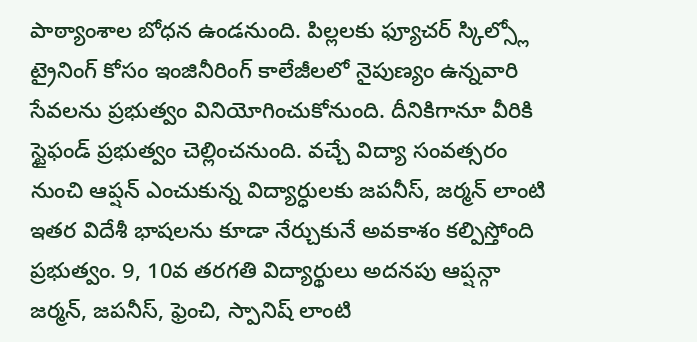పాఠ్యాంశాల బోధన ఉండనుంది. పిల్లలకు ఫ్యూచర్ స్కిల్స్లో ట్రైనింగ్ కోసం ఇంజినీరింగ్ కాలేజీలలో నైపుణ్యం ఉన్నవారి సేవలను ప్రభుత్వం వినియోగించుకోనుంది. దీనికిగానూ వీరికి స్టైఫండ్ ప్రభుత్వం చెల్లించనుంది. వచ్చే విద్యా సంవత్సరం నుంచి ఆప్షన్ ఎంచుకున్న విద్యార్ధులకు జపనీస్, జర్మన్ లాంటి ఇతర విదేశీ భాషలను కూడా నేర్చుకునే అవకాశం కల్పిస్తోంది ప్రభుత్వం. 9, 10వ తరగతి విద్యార్థులు అదనపు ఆప్షన్గా జర్మన్, జపనీస్, ఫ్రెంచి, స్పానిష్ లాంటి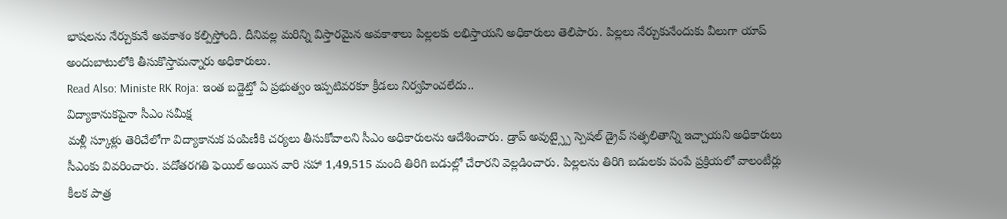భాషలను నేర్చుకునే అవకాశం కల్పిస్తోంది. దీనివల్ల మరిన్ని విస్తారమైన అవకాశాలు పిల్లలకు లభిస్తాయని అధికారులు తెలిపారు. పిల్లలు నేర్చుకునేందుకు వీలుగా యాప్ అందుబాటులోకి తీసుకొస్తామన్నారు అధికారులు.
Read Also: Ministe RK Roja: ఇంత బడ్జెట్తో ఏ ప్రభుత్వం ఇప్పటివరకూ క్రీడలు నిర్వహించలేదు..
విద్యాకానుకపైనా సీఎం సమీక్ష
మళ్లీ స్కూళ్లు తెరిచేలోగా విద్యాకానుక పంపిణీకి చర్యలు తీసుకోవాలని సీఎం అధికారులను ఆదేశించారు. డ్రాప్ అవుట్స్పై స్పెషల్ డ్రైవ్ సత్ఫలితాన్ని ఇచ్చాయని అధికారులు సీఎంకు వివరించారు. పదోతరగతి ఫెయిల్ అయిన వారి సహా 1,49,515 మంది తిరిగి బడుల్లో చేరారని వెల్లడించారు. పిల్లలను తిరిగి బడులకు పంపే ప్రక్రియలో వాలంటీర్లు కీలక పాత్ర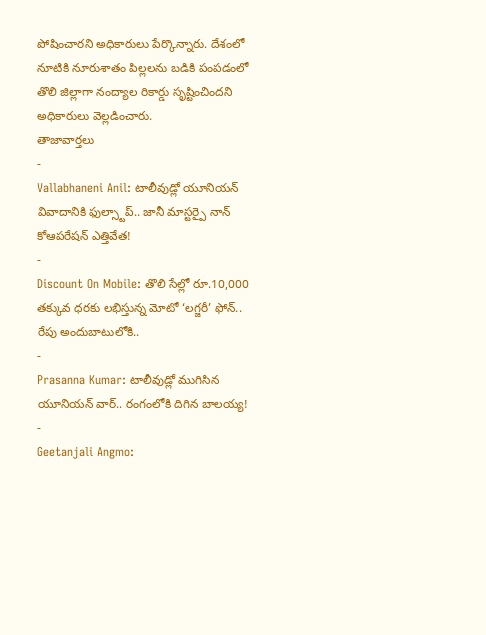పోషించారని అధికారులు పేర్కొన్నారు. దేశంలో నూటికి నూరుశాతం పిల్లలను బడికి పంపడంలో తొలి జిల్లాగా నంద్యాల రికార్డు సృష్టించిందని అధికారులు వెల్లడించారు.
తాజావార్తలు
-
Vallabhaneni Anil: టాలీవుడ్లో యూనియన్ వివాదానికి ఫుల్స్టాప్.. జానీ మాస్టర్పై నాన్ కోఆపరేషన్ ఎత్తివేత!
-
Discount On Mobile: తొలి సేల్లో రూ.10,000 తక్కువ ధరకు లభిస్తున్న మోటో ‘లగ్జరీ’ ఫోన్.. రేపు అందుబాటులోకి..
-
Prasanna Kumar: టాలీవుడ్లో ముగిసిన యూనియన్ వార్.. రంగంలోకి దిగిన బాలయ్య!
-
Geetanjali Angmo: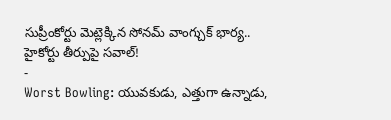సుప్రీంకోర్టు మెట్లెక్కిన సోనమ్ వాంగ్చుక్ భార్య.. హైకోర్టు తీర్పుపై సవాల్!
-
Worst Bowling: యువకుడు, ఎత్తుగా ఉన్నాడు,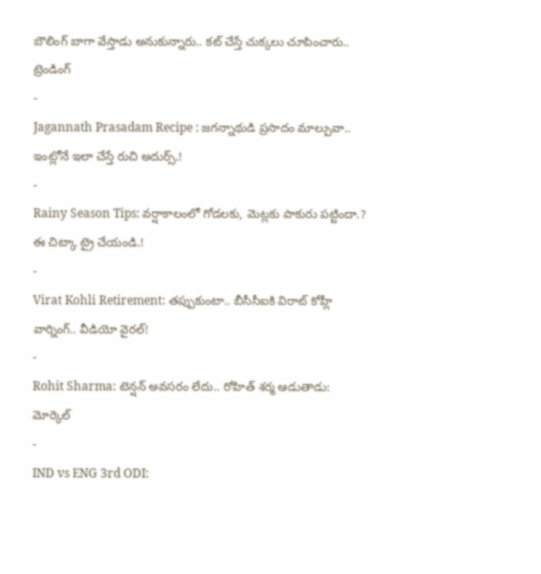బౌలింగ్ బాగా వేస్తాడు అనుకున్నారు.. కట్ చేస్తే చుక్కలు చూపించారు..
ట్రెండింగ్
-
Jagannath Prasadam Recipe : జగన్నాథుడి ప్రసాదం మాల్పువా.. ఇంట్లోనే ఇలా చేస్తే రుచి అదుర్స్.!
-
Rainy Season Tips: వర్షాకాలంలో గోడలకు, మెట్లకు పాకురు పట్టిందా.? ఈ చిట్కా ట్రై చేయండి.!
-
Virat Kohli Retirement: తప్పుకుంటా.. బీసీసీఐకి విరాట్ కోహ్లీ వార్నింగ్.. వీడియో వైరల్!
-
Rohit Sharma: టెన్షన్ అవసరం లేదు.. రోహిత్ శర్మ ఆడుతాడు: మోర్కెల్
-
IND vs ENG 3rd ODI: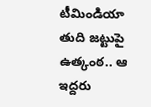టీమిండియా తుది జట్టుపై ఉత్కంఠ.. ఆ ఇద్దరు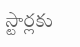స్టార్లకు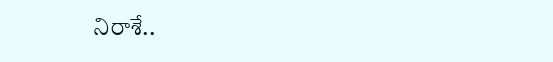నిరాశే..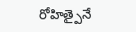రోహిత్పైనే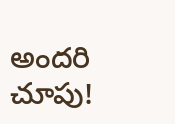అందరి చూపు!